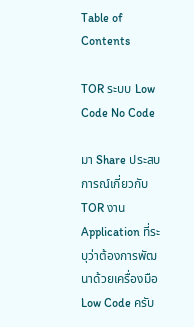Table of Contents

TOR ระบบ Low Code No Code

มา Share ประสบการณ์เกี่ยวกับ TOR งาน Application ที่ระบุว่าต้องการพัฒนาด้วยเครื่องมือ Low Code ครับ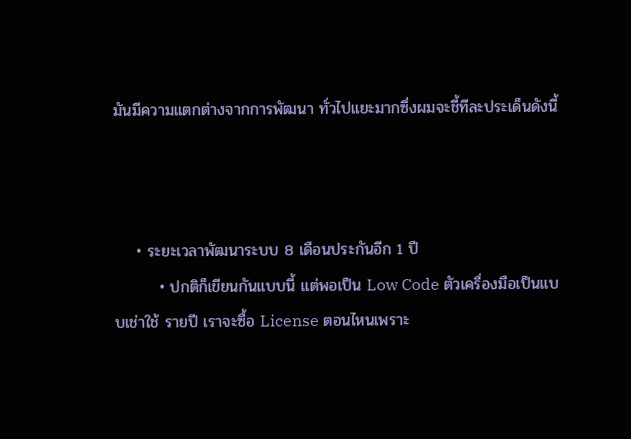มันมีความแตกต่างจากการพัฒนา ทั่วไปแยะมากซึ่งผมจะชี้ทีละประเด็นดังนี้



    • ระยะเวลาพัฒนาระบบ 8 เดือนประกันอีก 1 ปี
        • ปกติก็เขียนกันแบบนี้ แต่พอเป็น Low Code ตัวเครื่องมือเป็นแบบเช่าใช้ รายปี เราจะซื้อ License ตอนไหนเพราะ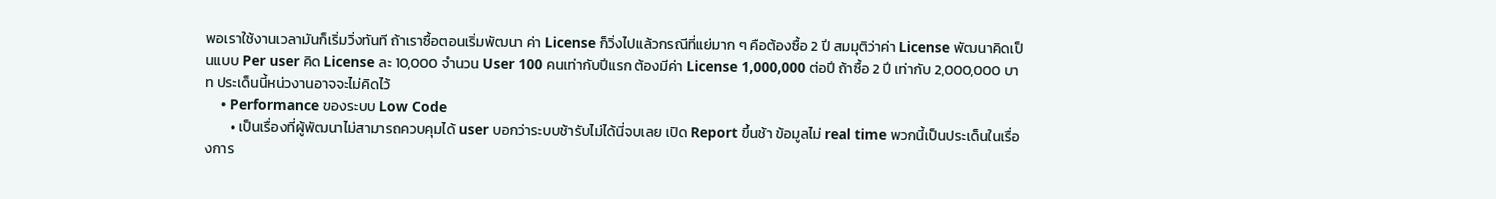พอเราใช้งานเวลามันก็เริ่มวิ่งทันที ถ้าเราซื้อตอนเริ่มพัฒนา ค่า License ก็วิ่งไปแล้วกรณีที่แย่มาก ๆ คือต้องซื้อ 2 ปี สมมุติว่าค่า License พัฒนาคิดเป็นแบบ Per user คิด License ละ 10,000 จำนวน User 100 คนเท่ากับปีแรก ต้องมีค่า License 1,000,000 ต่อปี ถ้าซื้อ 2 ปี เท่ากับ 2,000,000 บาท ประเด็นนี้หน่วงานอาจจะไม่คิดไว้
    • Performance ของระบบ Low Code
        • เป็นเรื่องที่ผู้พัฒนาไม่สามารถควบคุมได้ user บอกว่าระบบช้ารับไม่ได้นี่จบเลย เปิด Report ขึ้นช้า ข้อมูลไม่ real time พวกนี้เป็นประเด็นในเรื่องการ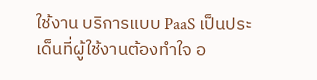ใช้งาน บริการแบบ PaaS เป็นประเด็นที่ผู้ใช้งานต้องทำใจ อ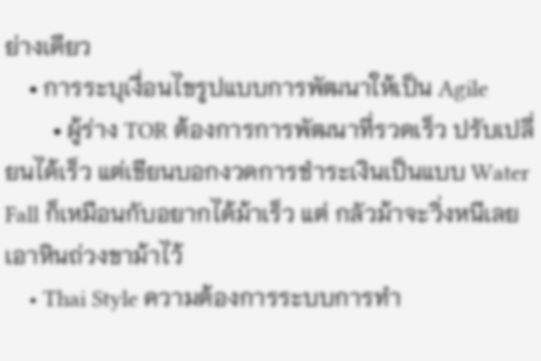ย่างเดียว
    • การระบุเงื่อนไขรูปแบบการพัฒนาให้เป็น Agile
        • ผู้ร่าง TOR ต้องการการพัฒนาที่รวดเร็ว ปรับเปลี่ยนได้เร็ว แต่เขียนบอกงวดการชำระเงินเป็นแบบ Water Fall ก็เหมือนกับอยากได้ม้าเร็ว แต่ กลัวม้าจะวิ่งหนีเลยเอาหินถ่วงขาม้าไว้
    • Thai Style ความต้องการระบบการทำ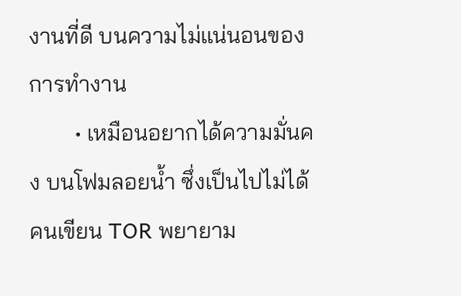งานที่ดี บนความไม่แน่นอนของการทำงาน
        • เหมือนอยากได้ความมั่นคง บนโฟมลอยน้ำ ซึ่งเป็นไปไม่ได้ คนเขียน TOR พยายาม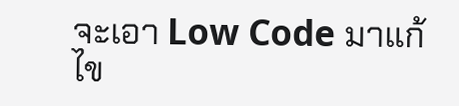จะเอา Low Code มาแก้ไข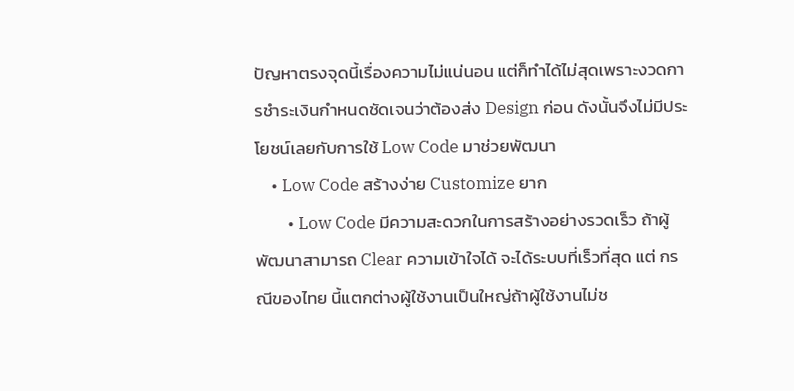ปัญหาตรงจุดนี้เรื่องความไม่แน่นอน แต่ก็ทำได้ไม่สุดเพราะงวดการชำระเงินกำหนดชัดเจนว่าต้องส่ง Design ก่อน ดังนั้นจึงไม่มีประโยชน์เลยกับการใช้ Low Code มาช่วยพัฒนา
    • Low Code สร้างง่าย Customize ยาก
        • Low Code มีความสะดวกในการสร้างอย่างรวดเร็ว ถ้าผู้พัฒนาสามารถ Clear ความเข้าใจได้ จะได้ระบบที่เร็วที่สุด แต่ กรณีของไทย นี้แตกต่างผู้ใช้งานเป็นใหญ่ถ้าผู้ใช้งานไม่ช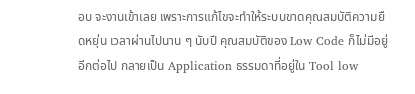อบ จะงานเข้าเลย เพราะการแก้ไขจะทำให้ระบบขาดคุณสมบัติความยืดหยุ่น เวลาผ่านไปนาน ๆ นับปี คุณสมบัติของ Low Code ก็ไม่มีอยู่อีกต่อไป กลายเป็น Application ธรรมดาที่อยู่ใน Tool low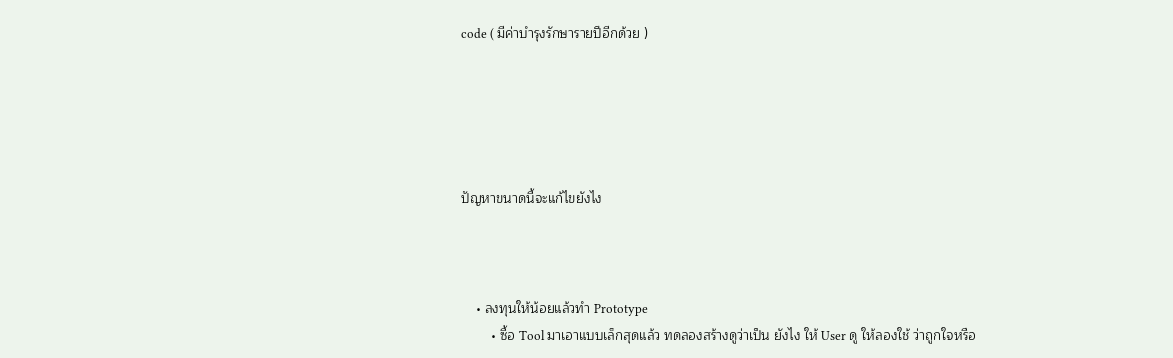code ( มีค่าบำรุงรักษารายปีอีกด้วย )





ปัญหาขนาดนี้จะแก้ไขยังไง



    • ลงทุนให้น้อยแล้วทำ Prototype
        • ซื้อ Tool มาเอาแบบเล็กสุดแล้ว ทดลองสร้างดูว่าเป็น ยังไง ให้ User ดู ให้ลองใช้ ว่าถูกใจหรือ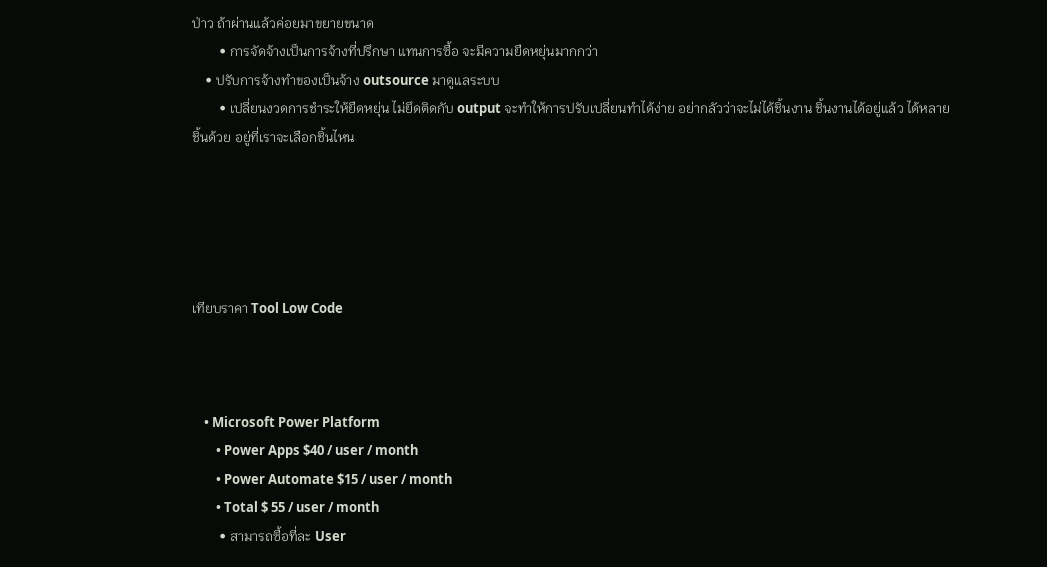ป่าว ถ้าผ่านแล้วค่อยมาขยายขนาด
        • การจัดจ้างเป็นการจ้างที่ปรึกษา แทนการซื้อ จะมีความยืดหยุ่นมากกว่า
    • ปรับการจ้างทำของเป็นจ้าง outsource มาดูแลระบบ
        • เปลี่ยนงวดการชำระให้ยืดหยุ่น ไม่ยึดติดกับ output จะทำให้การปรับเปลี่ยนทำได้ง่าย อย่ากลัวว่าจะไม่ได้ชิ้นงาน ชิ้นงานได้อยู่แล้ว ได้หลายชิ้นด้วย อยู่ที่เราจะเลือกชิ้นไหน





เทียบราคา Tool Low Code



    • Microsoft Power Platform
        • Power Apps $40 / user / month
        • Power Automate $15 / user / month
        • Total $ 55 / user / month
        • สามารถซื้อที่ละ User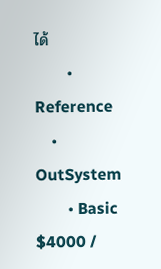ได้
        • Reference
    • OutSystem
        • Basic $4000 /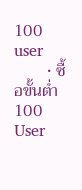100 user
        • ซื้อขั้นต่ำ 100 User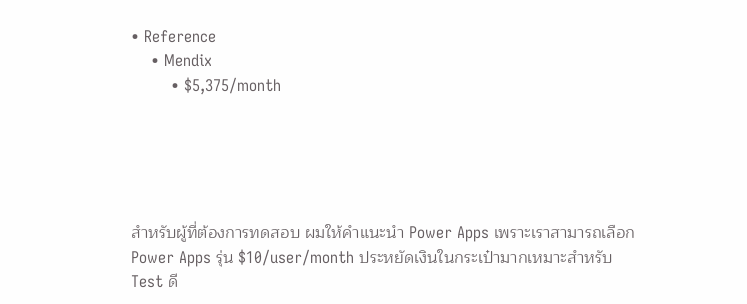• Reference
    • Mendix
        • $5,375/month





สำหรับผู้ที่ต้องการทดสอบ ผมให้คำแนะนำ Power Apps เพราะเราสามารถเลือก Power Apps รุ่น $10/user/month ประหยัดเงินในกระเป๋ามากเหมาะสำหรับ Test ดี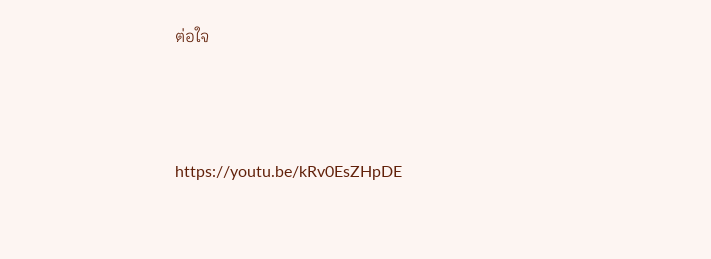ต่อใจ



https://youtu.be/kRv0EsZHpDE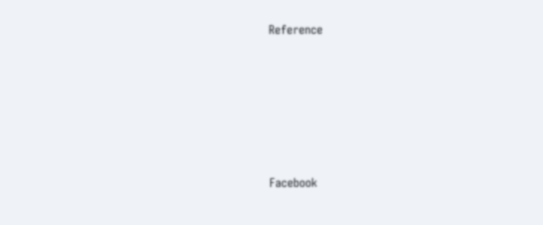Reference







Facebook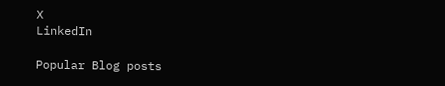X
LinkedIn

Popular Blog posts